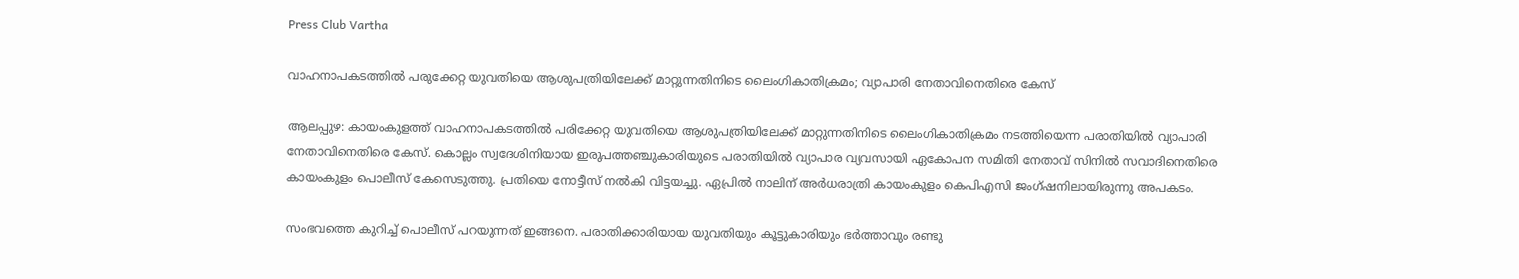Press Club Vartha

വാഹനാപകടത്തില്‍ പരുക്കേറ്റ യുവതിയെ ആശുപത്രിയിലേക്ക് മാറ്റുന്നതിനിടെ ലൈംഗികാതിക്രമം; വ്യാപാരി നേതാവിനെതിരെ കേസ്

ആലപ്പുഴ: കായംകുളത്ത് വാഹനാപകടത്തില്‍ പരിക്കേറ്റ യുവതിയെ ആശുപത്രിയിലേക്ക് മാറ്റുന്നതിനിടെ ലൈംഗികാതിക്രമം നടത്തിയെന്ന പരാതിയില്‍ വ്യാപാരി നേതാവിനെതിരെ കേസ്. കൊല്ലം സ്വദേശിനിയായ ഇരുപത്തഞ്ചുകാരിയുടെ പരാതിയില്‍ വ്യാപാര വ്യവസായി ഏകോപന സമിതി നേതാവ് സിനില്‍ സവാദിനെതിരെ കായംകുളം പൊലീസ് കേസെടുത്തു. പ്രതിയെ നോട്ടീസ് നല്‍കി വിട്ടയച്ചു. ഏപ്രില്‍ നാലിന് അര്‍ധരാത്രി കായംകുളം കെപിഎസി ജംഗ്ഷനിലായിരുന്നു അപകടം.

സംഭവത്തെ കുറിച്ച് പൊലീസ് പറയുന്നത് ഇങ്ങനെ. പരാതിക്കാരിയായ യുവതിയും കൂട്ടുകാരിയും ഭര്‍ത്താവും രണ്ടു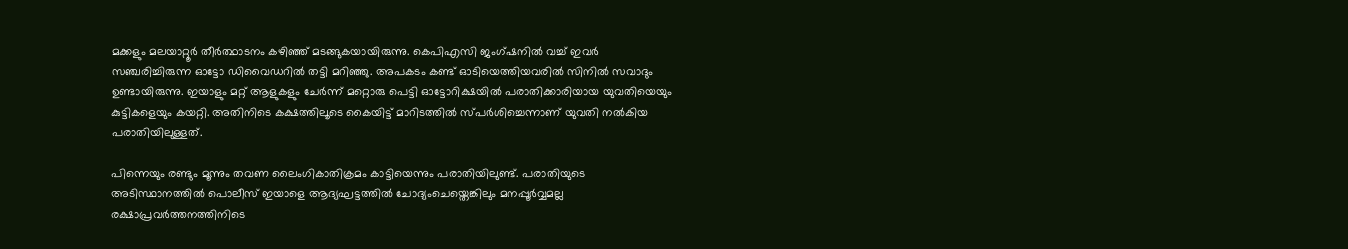മക്കളും മലയാറ്റൂര്‍ തീര്‍ത്ഥാടനം കഴിഞ്ഞ് മടങ്ങുകയായിരുന്നു. കെപിഎസി ജംഗ്ഷനില്‍ വച്ച് ഇവര്‍ സഞ്ചരിച്ചിരുന്ന ഓട്ടോ ഡിവൈഡറില്‍ തട്ടി മറിഞ്ഞു. അപകടം കണ്ട് ഓടിയെത്തിയവരില്‍ സിനില്‍ സവാദും ഉണ്ടായിരുന്നു. ഇയാളും മറ്റ് ആളുകളും ചേര്‍ന്ന് മറ്റൊരു പെട്ടി ഓട്ടോറിക്ഷയില്‍ പരാതിക്കാരിയായ യുവതിയെയും കുട്ടികളെയും കയറ്റി. അതിനിടെ കക്ഷത്തിലൂടെ കൈയിട്ട് മാറിടത്തില്‍ സ്പര്‍ശിച്ചെന്നാണ് യുവതി നല്‍കിയ പരാതിയിലുള്ളത്.

പിന്നെയും രണ്ടും മൂന്നും തവണ ലൈംഗികാതിക്രമം കാട്ടിയെന്നും പരാതിയിലുണ്ട്. പരാതിയുടെ അടിസ്ഥാനത്തില്‍ പൊലീസ് ഇയാളെ ആദ്യഘട്ടത്തില്‍ ചോദ്യംചെയ്തെങ്കിലും മനപ്പൂര്‍വ്വമല്ല രക്ഷാപ്രവര്‍ത്തനത്തിനിടെ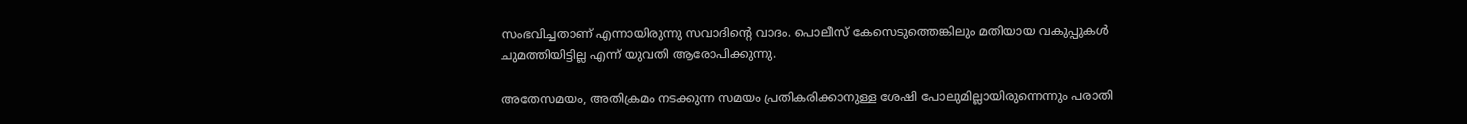സംഭവിച്ചതാണ് എന്നായിരുന്നു സവാദിന്റെ വാദം. പൊലീസ് കേസെടുത്തെങ്കിലും മതിയായ വകുപ്പുകള്‍ ചുമത്തിയിട്ടില്ല എന്ന് യുവതി ആരോപിക്കുന്നു.

അതേസമയം, അതിക്രമം നടക്കുന്ന സമയം പ്രതികരിക്കാനുള്ള ശേഷി പോലുമില്ലായിരുന്നെന്നും പരാതി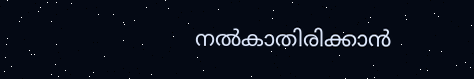നല്‍കാതിരിക്കാന്‍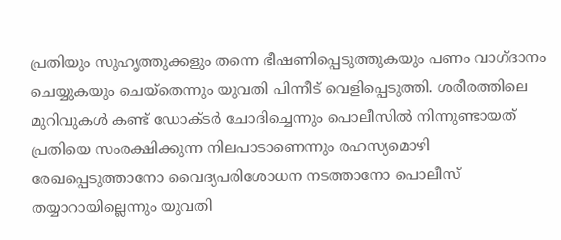പ്രതിയും സുഹൃത്തുക്കളും തന്നെ ഭീഷണിപ്പെടുത്തുകയും പണം വാഗ്ദാനം ചെയ്യുകയും ചെയ്തെന്നും യുവതി പിന്നീട് വെളിപ്പെടുത്തി. ശരീരത്തിലെ മുറിവുകള്‍ കണ്ട് ഡോക്ടര്‍ ചോദിച്ചെന്നും പൊലീസില്‍ നിന്നുണ്ടായത് പ്രതിയെ സംരക്ഷിക്കുന്ന നിലപാടാണെന്നും രഹസ്യമൊഴി രേഖപ്പെടുത്താനോ വൈദ്യപരിശോധന നടത്താനോ പൊലീസ് തയ്യാറായില്ലെന്നും യുവതി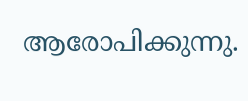ആരോപിക്കുന്നു.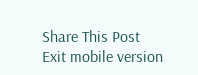Share This Post
Exit mobile version